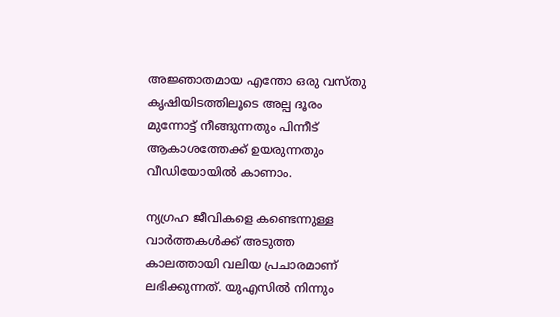അജ്ഞാതമായ എന്തോ ഒരു വസ്തു കൃഷിയിടത്തിലൂടെ അല്പ ദൂരം മുന്നോട്ട് നീങ്ങുന്നതും പിന്നീട് ആകാശത്തേക്ക് ഉയരുന്നതും വീഡിയോയില്‍ കാണാം.

ന്യഗ്രഹ ജീവികളെ കണ്ടെന്നുള്ള വാർത്തകൾക്ക് അടുത്ത കാലത്തായി വലിയ പ്രചാരമാണ് ലഭിക്കുന്നത്. യുഎസില്‍ നിന്നും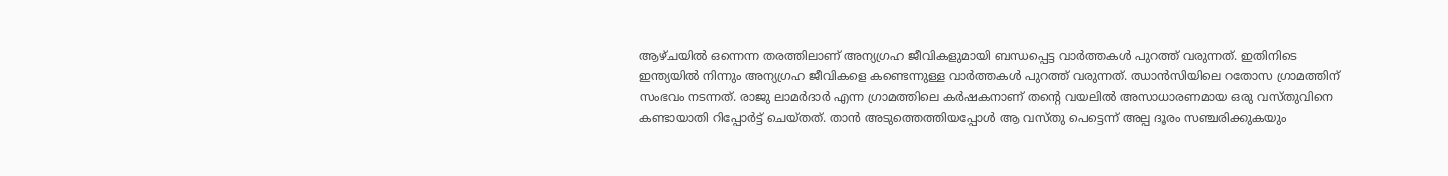ആഴ്ചയില്‍ ഒന്നെന്ന തരത്തിലാണ് അന്യഗ്രഹ ജീവികളുമായി ബന്ധപ്പെട്ട വാര്‍ത്തകൾ പുറത്ത് വരുന്നത്. ഇതിനിടെ ഇന്ത്യയില്‍ നിന്നും അന്യഗ്രഹ ജീവികളെ കണ്ടെന്നുള്ള വാർത്തകൾ പുറത്ത് വരുന്നത്. ഝാന്‍സിയിലെ റതോസ ഗ്രാമത്തിന് സംഭവം നടന്നത്. രാജു ലാമർദാർ എന്ന ഗ്രാമത്തിലെ കർഷകനാണ് തന്‍റെ വയലിൽ അസാധാരണമായ ഒരു വസ്തുവിനെ കണ്ടായാതി റിപ്പോർട്ട് ചെയ്തത്. താന്‍ അടുത്തെത്തിയപ്പോൾ ആ വസ്തു പെട്ടെന്ന് അല്പ ദൂരം സഞ്ചരിക്കുകയും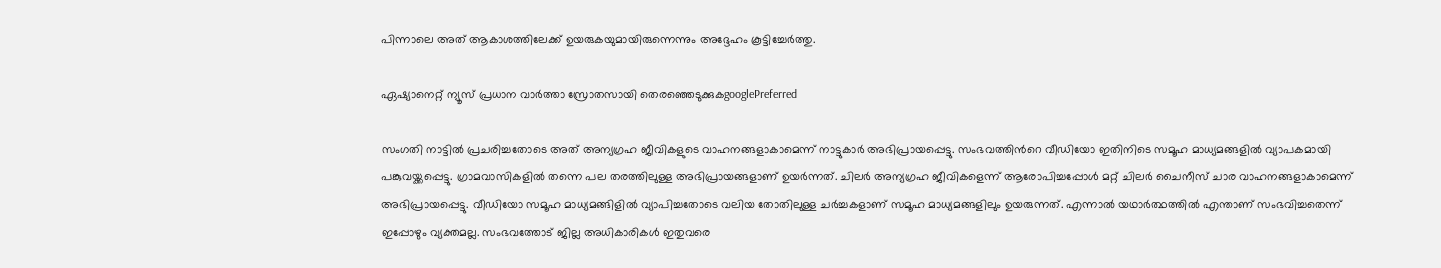പിന്നാലെ അത് ആകാശത്തിലേക്ക് ഉയരുകയുമായിരുന്നെന്നും അദ്ദേഹം കൂട്ടിച്ചേര്‍ത്തു.

ഏഷ്യാനെറ്റ് ന്യൂസ് പ്രധാന വാർത്താ സ്രോതസായി തെരഞ്ഞെടുക്കുകgooglePreferred

സംഗതി നാട്ടില്‍ പ്രചരിച്ചതോടെ അത് അന്യഗ്രഹ ജീവികളുടെ വാഹനങ്ങളാകാമെന്ന് നാട്ടുകാര്‍ അഭിപ്രായപ്പെട്ടു. സംഭവത്തിന്‍റെ വീഡിയോ ഇതിനിടെ സമൂഹ മാധ്യമങ്ങളില്‍ വ്യാപകമായി പങ്കുവയ്ക്കപ്പെട്ടു. ഗ്രാമവാസികളില്‍ തന്നെ പല തരത്തിലുള്ള അഭിപ്രായങ്ങളാണ് ഉയര്‍ന്നത്. ചിലര്‍ അന്യഗ്രഹ ജീവികളെന്ന് ആരോപിച്ചപ്പോൾ മറ്റ് ചിലര്‍ ചൈനീസ് ചാര വാഹനങ്ങളാകാമെന്ന് അഭിപ്രായപ്പെട്ടു. വീഡിയോ സമൂഹ മാധ്യമങ്ങിളില്‍ വ്യാപിച്ചതോടെ വലിയ തോതിലുള്ള ചര്‍ച്ചകളാണ് സമൂഹ മാധ്യമങ്ങളിലും ഉയരുന്നത്. എന്നാല്‍ യഥാര്‍ത്ഥത്തില്‍ എന്താണ് സംഭവിച്ചതെന്ന് ഇപ്പോഴും വ്യക്തമല്ല. സംഭവത്തോട് ജില്ല അധികാരികൾ ഇതുവരെ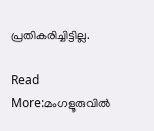പ്രതികരിച്ചിട്ടില്ല.

Read More:മംഗളൂരുവിൽ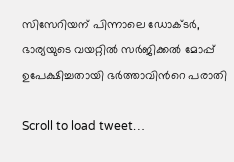സിസേറിയന് പിന്നാലെ ഡോക്ടർ, ഭാര്യയുടെ വയറ്റിൽ സർജിക്കൽ മോപ്പ് ഉപേക്ഷിച്ചതായി ഭർത്താവിൻറെ പരാതി

Scroll to load tweet…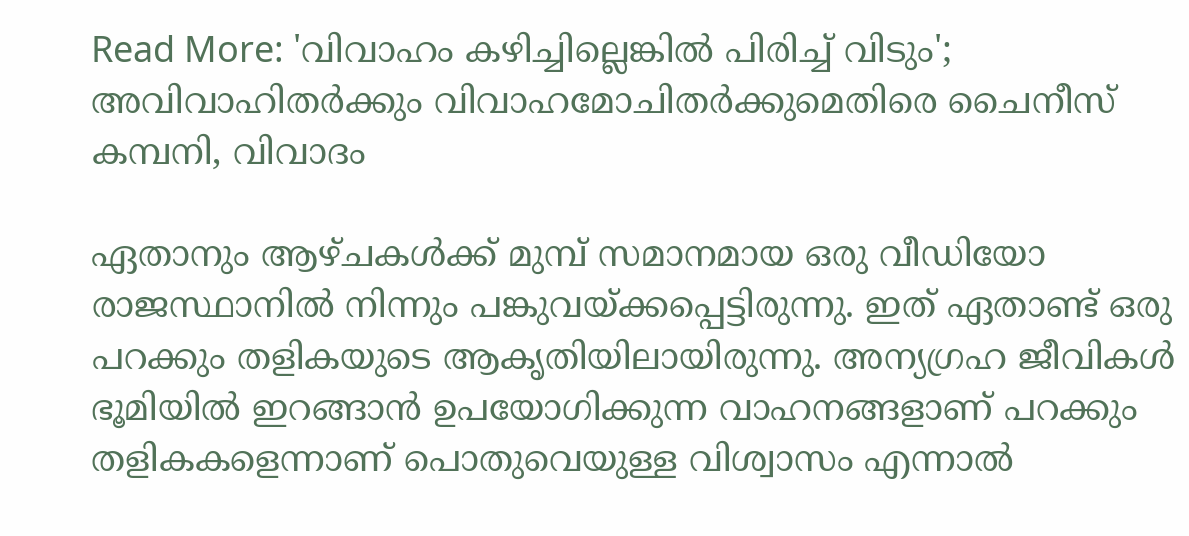Read More: 'വിവാഹം കഴിച്ചില്ലെങ്കില്‍ പിരിച്ച് വിടും'; അവിവാഹിതർക്കും വിവാഹമോചിതർക്കുമെതിരെ ചൈനീസ് കമ്പനി, വിവാദം

ഏതാനും ആഴ്ചകൾക്ക് മുമ്പ് സമാനമായ ഒരു വീഡിയോ രാജസ്ഥാനില്‍ നിന്നും പങ്കുവയ്ക്കപ്പെട്ടിരുന്നു. ഇത് ഏതാണ്ട് ഒരു പറക്കും തളികയുടെ ആകൃതിയിലായിരുന്നു. അന്യഗ്രഹ ജീവികൾ ഭൂമിയിൽ ഇറങ്ങാന്‍ ഉപയോഗിക്കുന്ന വാഹനങ്ങളാണ് പറക്കും തളികകളെന്നാണ് പൊതുവെയുള്ള വിശ്വാസം എന്നാല്‍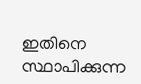ഇതിനെ സ്ഥാപിക്കുന്ന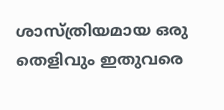ശാസ്ത്രിയമായ ഒരു തെളിവും ഇതുവരെ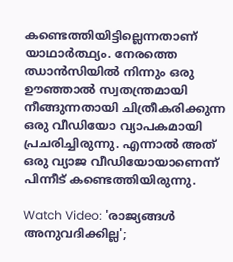കണ്ടെത്തിയിട്ടില്ലെന്നതാണ് യാഥാര്‍ത്ഥ്യം. നേരത്തെ ഝാന്‍സിയില്‍ നിന്നും ഒരു ഊഞ്ഞാൽ സ്വതന്ത്രമായി നീങ്ങുന്നതായി ചിത്രീകരിക്കുന്ന ഒരു വീഡിയോ വ്യാപകമായി പ്രചരിച്ചിരുന്നു. എന്നാല്‍ അത് ഒരു വ്യാജ വീഡിയോയാണെന്ന് പിന്നീട് കണ്ടെത്തിയിരുന്നു.

Watch Video: 'രാജ്യങ്ങൾ അനുവദിക്കില്ല';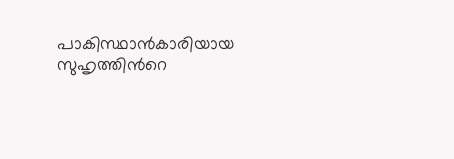പാകിസ്ഥാൻകാരിയായ സുഹൃത്തിന്‍റെ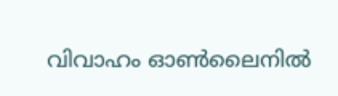വിവാഹം ഓൺലൈനിൽ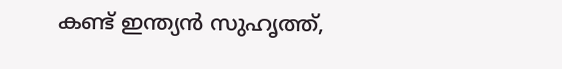കണ്ട് ഇന്ത്യൻ സുഹൃത്ത്,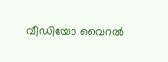വീഡിയോ വൈറൽ